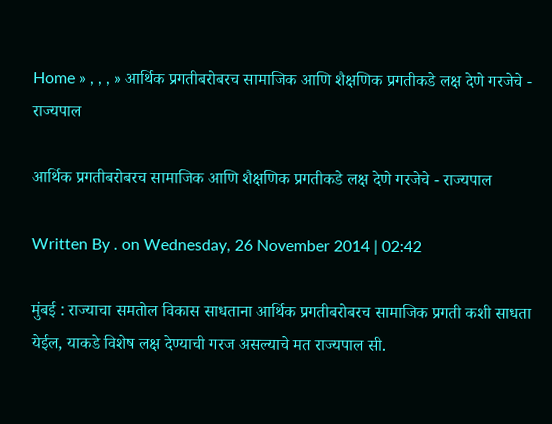Home » , , , » आर्थिक प्रगतीबरोबरच सामाजिक आणि शैक्षणिक प्रगतीकडे लक्ष देणे गरजेचे - राज्यपाल

आर्थिक प्रगतीबरोबरच सामाजिक आणि शैक्षणिक प्रगतीकडे लक्ष देणे गरजेचे - राज्यपाल

Written By . on Wednesday, 26 November 2014 | 02:42

मुंबई : राज्याचा समतोल विकास साधताना आर्थिक प्रगतीबरोबरच सामाजिक प्रगती कशी साधता येईल, याकडे विशेष लक्ष देण्याची गरज असल्याचे मत राज्यपाल सी.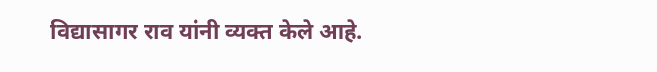विद्यासागर राव यांनी व्यक्त केले आहे.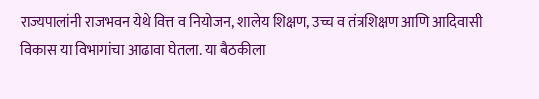राज्यपालांनी राजभवन येथे वित्त व नियोजन, शालेय शिक्षण, उच्च व तंत्रशिक्षण आणि आदिवासी विकास या विभागांचा आढावा घेतला. या बैठकीला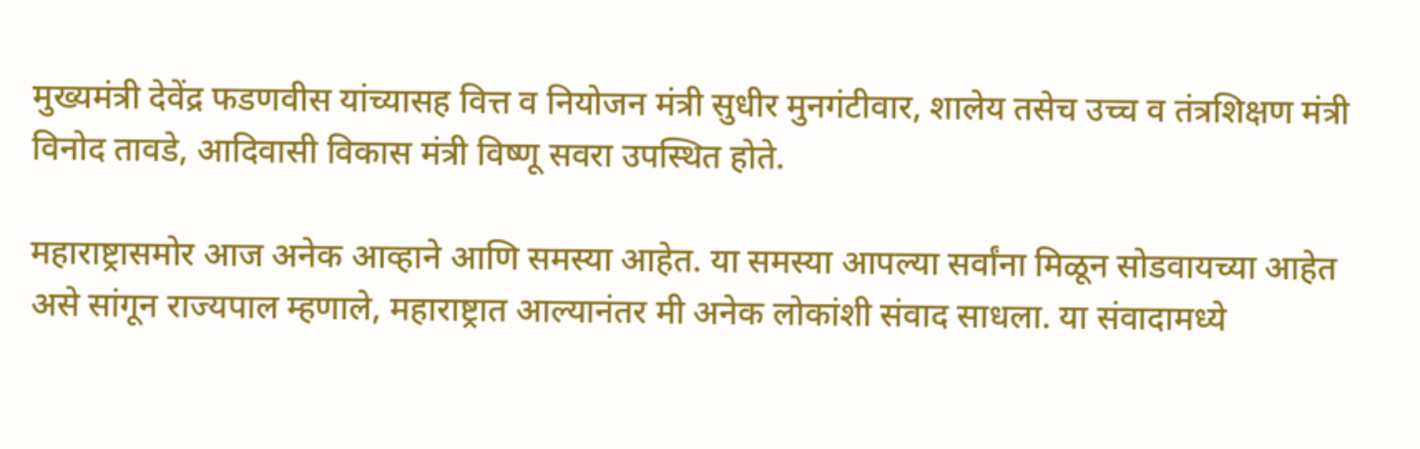मुख्यमंत्री देवेंद्र फडणवीस यांच्यासह वित्त व नियोजन मंत्री सुधीर मुनगंटीवार, शालेय तसेच उच्च व तंत्रशिक्षण मंत्री विनोद तावडे, आदिवासी विकास मंत्री विष्णू सवरा उपस्थित होते.

महाराष्ट्रासमोर आज अनेक आव्हाने आणि समस्या आहेत. या समस्या आपल्या सर्वांना मिळून सोडवायच्या आहेत असे सांगून राज्यपाल म्हणाले, महाराष्ट्रात आल्यानंतर मी अनेक लोकांशी संवाद साधला. या संवादामध्ये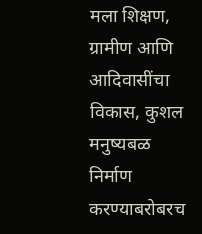मला शिक्षण, ग्रामीण आणि आदिवासींचा विकास, कुशल मनुष्यबळ निर्माण करण्याबरोबरच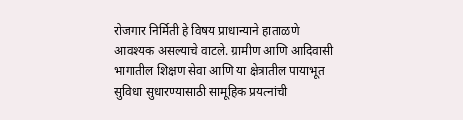रोजगार निर्मिती हे विषय प्राधान्याने हाताळणे आवश्यक असल्याचे वाटले. ग्रामीण आणि आदिवासी भागातील शिक्षण सेवा आणि या क्षेत्रातील पायाभूत सुविधा सुधारण्यासाठी सामूहिक प्रयत्नांची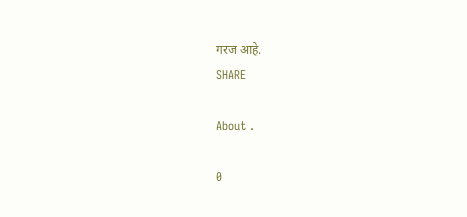गरज आहे.
SHARE

About .

0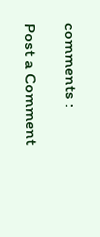comments :

Post a Comment